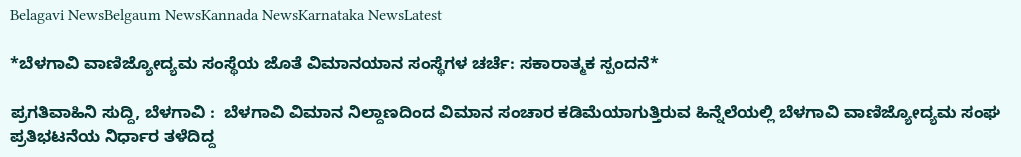Belagavi NewsBelgaum NewsKannada NewsKarnataka NewsLatest

*ಬೆಳಗಾವಿ ವಾಣಿಜ್ಯೋದ್ಯಮ ಸಂಸ್ಥೆಯ ಜೊತೆ ವಿಮಾನಯಾನ ಸಂಸ್ಥೆಗಳ ಚರ್ಚೆ: ಸಕಾರಾತ್ಮಕ ಸ್ಪಂದನೆ*

ಪ್ರಗತಿವಾಹಿನಿ ಸುದ್ದಿ, ಬೆಳಗಾವಿ :  ಬೆಳಗಾವಿ ವಿಮಾನ ನಿಲ್ದಾಣದಿಂದ ವಿಮಾನ ಸಂಚಾರ ಕಡಿಮೆಯಾಗುತ್ತಿರುವ ಹಿನ್ನೆಲೆಯಲ್ಲಿ ಬೆಳಗಾವಿ ವಾಣಿಜ್ಯೋದ್ಯಮ ಸಂಘ ಪ್ರತಿಭಟನೆಯ ನಿರ್ಧಾರ ತಳೆದಿದ್ದ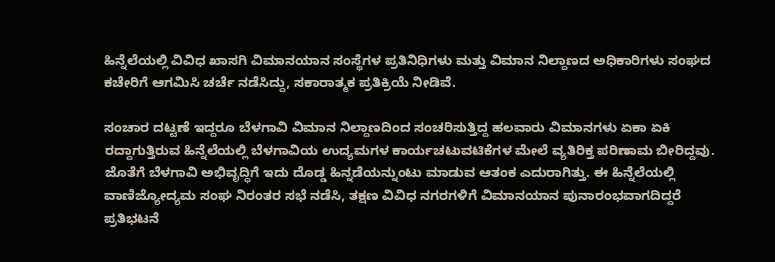ಹಿನ್ನೆಲೆಯಲ್ಲಿ ವಿವಿಧ ಖಾಸಗಿ ವಿಮಾನಯಾನ ಸಂಸ್ಥೆಗಳ ಪ್ರತಿನಿಧಿಗಳು ಮತ್ತು ವಿಮಾನ ನಿಲ್ದಾಣದ ಅಧಿಕಾರಿಗಳು ಸಂಘದ ಕಚೇರಿಗೆ ಆಗಮಿಸಿ ಚರ್ಚೆ ನಡೆಸಿದ್ದು, ಸಕಾರಾತ್ಮಕ ಪ್ರತಿಕ್ರಿಯೆ ನೀಡಿವೆ.

ಸಂಚಾರ ದಟ್ಟಣೆ ಇದ್ದರೂ ಬೆಳಗಾವಿ ವಿಮಾನ ನಿಲ್ದಾಣದಿಂದ ಸಂಚರಿಸುತ್ತಿದ್ದ ಹಲವಾರು ವಿಮಾನಗಳು ಏಕಾ ಏಕಿ ರದ್ದಾಗುತ್ತಿರುವ ಹಿನ್ನೆಲೆಯಲ್ಲಿ ಬೆಳಗಾವಿಯ ಉದ್ಯಮಗಳ ಕಾರ್ಯಚಟುವಟಿಕೆಗಳ ಮೇಲೆ ವ್ಯತಿರಿಕ್ತ ಪರಿಣಾಮ ಬೀರಿದ್ದವು. ಜೊತೆಗೆ ಬೆಳಗಾವಿ ಅಭಿವೃದ್ಧಿಗೆ ಇದು ದೊಡ್ಡ ಹಿನ್ನಡೆಯನ್ನುಂಟು ಮಾಡುವ ಆತಂಕ ಎದುರಾಗಿತ್ತು. ಈ ಹಿನ್ನೆಲೆಯಲ್ಲಿ ವಾಣಿಜ್ಯೋದ್ಯಮ ಸಂಘ ನಿರಂತರ ಸಭೆ ನಡೆಸಿ, ತಕ್ಷಣ ವಿವಿಧ ನಗರಗಳಿಗೆ ವಿಮಾನಯಾನ ಪುನಾರಂಭವಾಗದಿದ್ದರೆ ಪ್ರತಿಭಟನೆ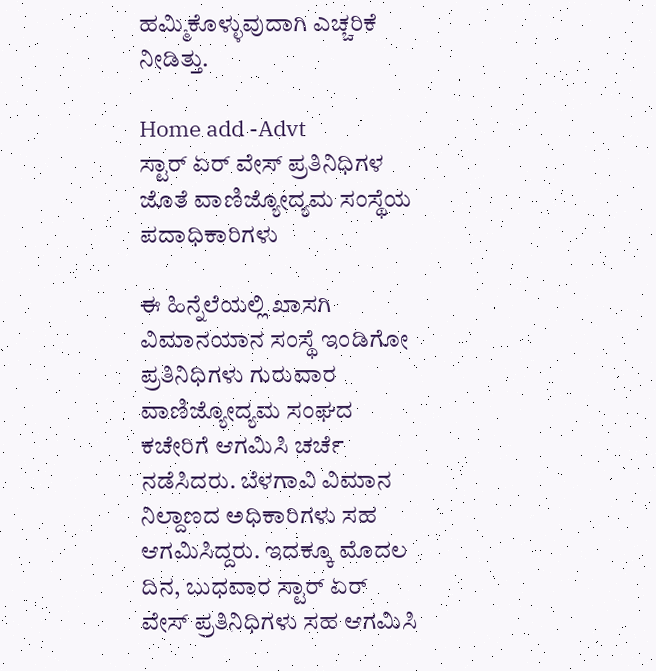ಹಮ್ಮಿಕೊಳ್ಳುವುದಾಗಿ ಎಚ್ಚರಿಕೆ ನೀಡಿತ್ತು.

Home add -Advt
ಸ್ಟಾರ್ ಏರ್ ವೇಸ್ ಪ್ರತಿನಿಧಿಗಳ ಜೊತೆ ವಾಣಿಜ್ಯೋದ್ಯಮ ಸಂಸ್ಥೆಯ ಪದಾಧಿಕಾರಿಗಳು

ಈ ಹಿನ್ನೆಲೆಯಲ್ಲಿ ಖಾಸಗಿ ವಿಮಾನಯಾನ ಸಂಸ್ಥೆ ಇಂಡಿಗೋ ಪ್ರತಿನಿಧಿಗಳು ಗುರುವಾರ ವಾಣಿಜ್ಯೋದ್ಯಮ ಸಂಘದ ಕಚೇರಿಗೆ ಆಗಮಿಸಿ ಚರ್ಚೆ ನಡೆಸಿದರು. ಬೆಳಗಾವಿ ವಿಮಾನ ನಿಲ್ದಾಣದ ಅಧಿಕಾರಿಗಳು ಸಹ ಆಗಮಿಸಿದ್ದರು. ಇದಕ್ಕೂ ಮೊದಲ ದಿನ, ಬುಧವಾರ ಸ್ಟಾರ್ ಏರ್ ವೇಸ್ ಪ್ರತಿನಿಧಿಗಳು ಸಹ ಆಗಮಿಸಿ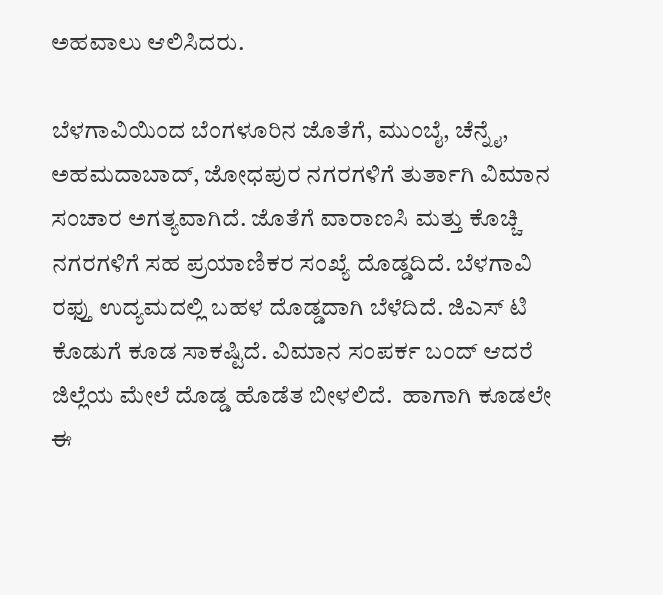ಅಹವಾಲು ಆಲಿಸಿದರು.

ಬೆಳಗಾವಿಯಿಂದ ಬೆಂಗಳೂರಿನ ಜೊತೆಗೆ, ಮುಂಬೈ, ಚೆನ್ನೈ, ಅಹಮದಾಬಾದ್, ಜೋಧಪುರ ನಗರಗಳಿಗೆ ತುರ್ತಾಗಿ ವಿಮಾನ ಸಂಚಾರ ಅಗತ್ಯವಾಗಿದೆ. ಜೊತೆಗೆ ವಾರಾಣಸಿ ಮತ್ತು ಕೊಚ್ಚಿ ನಗರಗಳಿಗೆ ಸಹ ಪ್ರಯಾಣಿಕರ ಸಂಖ್ಯೆ ದೊಡ್ಡದಿದೆ. ಬೆಳಗಾವಿ ರಫ್ತು ಉದ್ಯಮದಲ್ಲಿ ಬಹಳ ದೊಡ್ಡದಾಗಿ ಬೆಳೆದಿದೆ. ಜಿಎಸ್ ಟಿ ಕೊಡುಗೆ ಕೂಡ ಸಾಕಷ್ಟಿದೆ. ವಿಮಾನ ಸಂಪರ್ಕ ಬಂದ್ ಆದರೆ ಜಿಲ್ಲೆಯ ಮೇಲೆ ದೊಡ್ಡ ಹೊಡೆತ ಬೀಳಲಿದೆ.  ಹಾಗಾಗಿ ಕೂಡಲೇ ಈ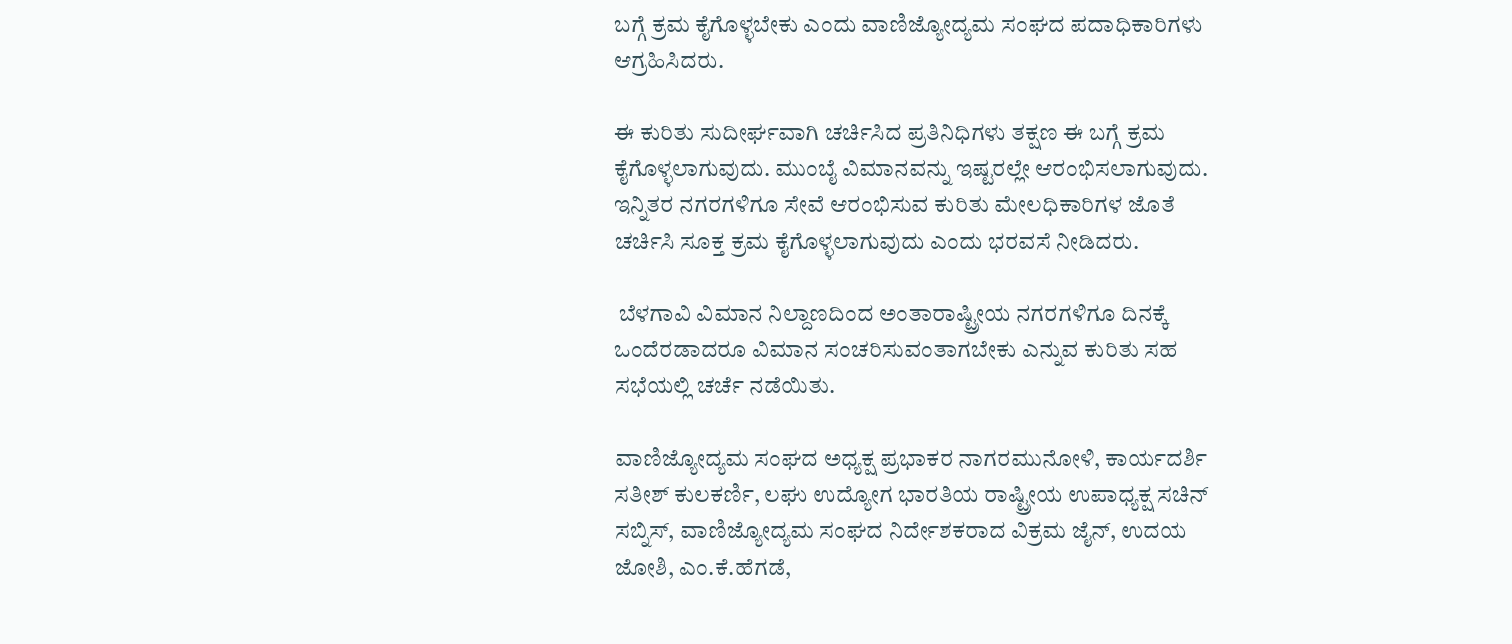ಬಗ್ಗೆ ಕ್ರಮ ಕೈಗೊಳ್ಳಬೇಕು ಎಂದು ವಾಣಿಜ್ಯೋದ್ಯಮ ಸಂಘದ ಪದಾಧಿಕಾರಿಗಳು ಆಗ್ರಹಿಸಿದರು.

ಈ ಕುರಿತು ಸುದೀರ್ಘವಾಗಿ ಚರ್ಚಿಸಿದ ಪ್ರತಿನಿಧಿಗಳು ತಕ್ಷಣ ಈ ಬಗ್ಗೆ ಕ್ರಮ ಕೈಗೊಳ್ಳಲಾಗುವುದು. ಮುಂಬೈ ವಿಮಾನವನ್ನು ಇಷ್ಟರಲ್ಲೇ ಆರಂಭಿಸಲಾಗುವುದು. ಇನ್ನಿತರ ನಗರಗಳಿಗೂ ಸೇವೆ ಆರಂಭಿಸುವ ಕುರಿತು ಮೇಲಧಿಕಾರಿಗಳ ಜೊತೆ ಚರ್ಚಿಸಿ ಸೂಕ್ತ ಕ್ರಮ ಕೈಗೊಳ್ಳಲಾಗುವುದು ಎಂದು ಭರವಸೆ ನೀಡಿದರು.

 ಬೆಳಗಾವಿ ವಿಮಾನ ನಿಲ್ದಾಣದಿಂದ ಅಂತಾರಾಷ್ಟ್ರೀಯ ನಗರಗಳಿಗೂ ದಿನಕ್ಕೆ ಒಂದೆರಡಾದರೂ ವಿಮಾನ ಸಂಚರಿಸುವಂತಾಗಬೇಕು ಎನ್ನುವ ಕುರಿತು ಸಹ ಸಭೆಯಲ್ಲಿ ಚರ್ಚೆ ನಡೆಯಿತು.

ವಾಣಿಜ್ಯೋದ್ಯಮ ಸಂಘದ ಅಧ್ಯಕ್ಷ ಪ್ರಭಾಕರ ನಾಗರಮುನೋಳಿ, ಕಾರ್ಯದರ್ಶಿ ಸತೀಶ್ ಕುಲಕರ್ಣಿ, ಲಘು ಉದ್ಯೋಗ ಭಾರತಿಯ ರಾಷ್ಟ್ರೀಯ ಉಪಾಧ್ಯಕ್ಷ ಸಚಿನ್ ಸಬ್ನಿಸ್, ವಾಣಿಜ್ಯೋದ್ಯಮ ಸಂಘದ ನಿರ್ದೇಶಕರಾದ ವಿಕ್ರಮ ಜೈನ್, ಉದಯ ಜೋಶಿ, ಎಂ.ಕೆ.ಹೆಗಡೆ,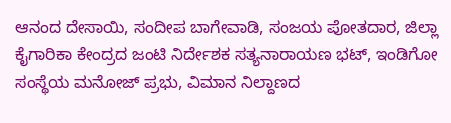ಆನಂದ ದೇಸಾಯಿ, ಸಂದೀಪ ಬಾಗೇವಾಡಿ, ಸಂಜಯ ಪೋತದಾರ, ಜಿಲ್ಲಾ ಕೈಗಾರಿಕಾ ಕೇಂದ್ರದ ಜಂಟಿ ನಿರ್ದೇಶಕ ಸತ್ಯನಾರಾಯಣ ಭಟ್, ಇಂಡಿಗೋ ಸಂಸ್ಥೆಯ ಮನೋಜ್ ಪ್ರಭು, ವಿಮಾನ ನಿಲ್ದಾಣದ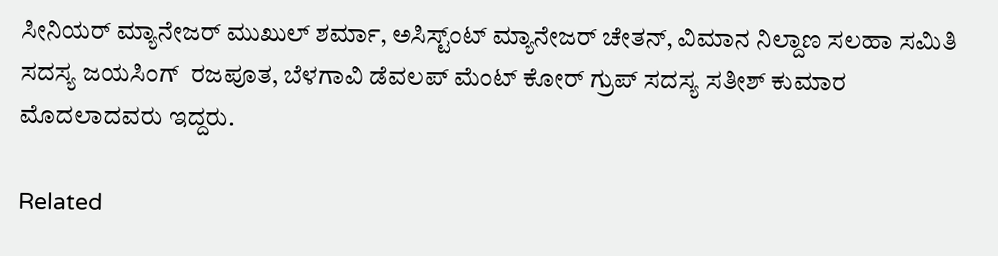ಸೀನಿಯರ್ ಮ್ಯಾನೇಜರ್ ಮುಖುಲ್ ಶರ್ಮಾ, ಅಸಿಸ್ಟ್ಂಟ್ ಮ್ಯಾನೇಜರ್ ಚೇತನ್, ವಿಮಾನ ನಿಲ್ದಾಣ ಸಲಹಾ ಸಮಿತಿ ಸದಸ್ಯ ಜಯಸಿಂಗ್  ರಜಪೂತ, ಬೆಳಗಾವಿ ಡೆವಲಪ್ ಮೆಂಟ್ ಕೋರ್ ಗ್ರುಪ್ ಸದಸ್ಯ ಸತೀಶ್ ಕುಮಾರ ಮೊದಲಾದವರು ಇದ್ದರು.

Related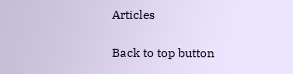Articles

Back to top button